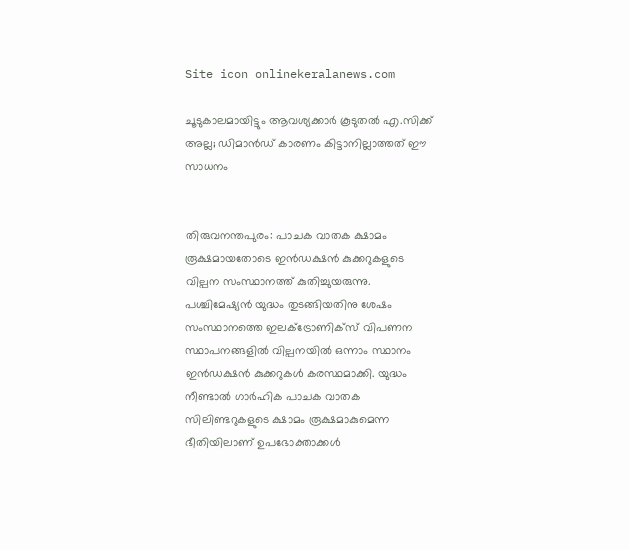Site icon onlinekeralanews.com

ചൂടുകാലമായിട്ടും ആവശ്യക്കാര്‍ കൂടുതല്‍ എ.സിക്ക് അല്ല; ഡിമാന്‍ഡ് കാരണം കിട്ടാനില്ലാത്തത് ഈ സാധനം


തിരുവനന്തപുരം: പാചക വാതക ക്ഷാമം രൂക്ഷമായതോടെ ഇന്‍ഡക്ഷന്‍ കുക്കറുകളുടെ വില്പന സംസ്ഥാനത്ത് കുതിച്ചുയരുന്നു. പശ്ചിമേഷ്യന്‍ യുദ്ധം തുടങ്ങിയതിനു ശേഷം സംസ്ഥാനത്തെ ഇലക്ട്രോണിക്‌സ് വിപണന സ്ഥാപനങ്ങളില്‍ വില്പനയില്‍ ഒന്നാം സ്ഥാനം ഇന്‍ഡക്ഷന്‍ കുക്കറുകള്‍ കരസ്ഥമാക്കി. യുദ്ധം നീണ്ടാല്‍ ഗാര്‍ഹിക പാചക വാതക സിലിണ്ടറുകളുടെ ക്ഷാമം രൂക്ഷമാകുമെന്ന ഭീതിയിലാണ് ഉപഭോക്താക്കള്‍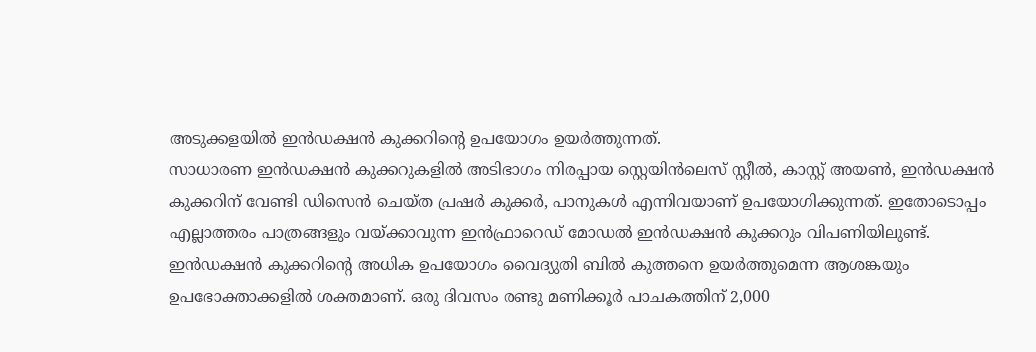അടുക്കളയില്‍ ഇന്‍ഡക്ഷന്‍ കുക്കറിന്റെ ഉപയോഗം ഉയര്‍ത്തുന്നത്.
സാധാരണ ഇന്‍ഡക്ഷന്‍ കുക്കറുകളില്‍ അടിഭാഗം നിരപ്പായ സ്റ്റെയിന്‍ലെസ് സ്റ്റീല്‍, കാസ്റ്റ് അയണ്‍, ഇന്‍ഡക്ഷന്‍ കുക്കറിന് വേണ്ടി ഡിസെന്‍ ചെയ്ത പ്രഷര്‍ കുക്കര്‍, പാനുകള്‍ എന്നിവയാണ് ഉപയോഗിക്കുന്നത്. ഇതോടൊപ്പം എല്ലാത്തരം പാത്രങ്ങളും വയ്ക്കാവുന്ന ഇന്‍ഫ്രാറെഡ് മോഡല്‍ ഇന്‍ഡക്ഷന്‍ കുക്കറും വിപണിയിലുണ്ട്.
ഇന്‍ഡക്ഷന്‍ കുക്കറിന്റെ അധിക ഉപയോഗം വൈദ്യുതി ബില്‍ കുത്തനെ ഉയര്‍ത്തുമെന്ന ആശങ്കയും ഉപഭോക്താക്കളില്‍ ശക്തമാണ്. ഒരു ദിവസം രണ്ടു മണിക്കൂര്‍ പാചകത്തിന് 2,000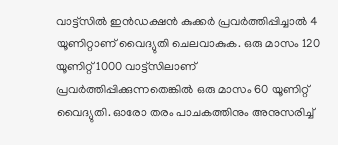വാട്ട്‌സില്‍ ഇന്‍ഡക്ഷന്‍ കുക്കര്‍ പ്രവര്‍ത്തിപ്പിച്ചാല്‍ 4 യൂണിറ്റാണ് വൈദ്യുതി ചെലവാകുക. ഒരു മാസം 120 യൂണിറ്റ് 1000 വാട്ട്‌സിലാണ് പ്രവര്‍ത്തിപ്പിക്കുന്നതെങ്കില്‍ ഒരു മാസം 60 യൂണിറ്റ് വൈദ്യുതി. ഓരോ തരം പാചകത്തിനും അനുസരിച്ച്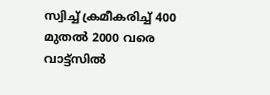സ്വിച്ച് ക്രമീകരിച്ച് 400 മുതല്‍ 2000 വരെ വാട്ട്‌സില്‍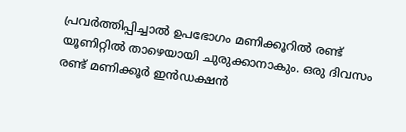പ്രവര്‍ത്തിപ്പിച്ചാല്‍ ഉപഭോഗം മണിക്കൂറില്‍ രണ്ട് യൂണിറ്റില്‍ താഴെയായി ചുരുക്കാനാകും. ഒരു ദിവസം രണ്ട് മണിക്കൂര്‍ ഇന്‍ഡക്ഷന്‍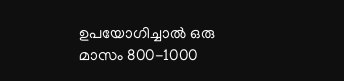ഉപയോഗിച്ചാല്‍ ഒരു മാസം 800-1000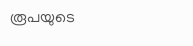രൂപയുടെ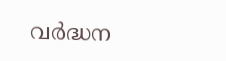വര്‍ദ്ധന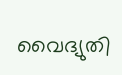വൈദ്യുതി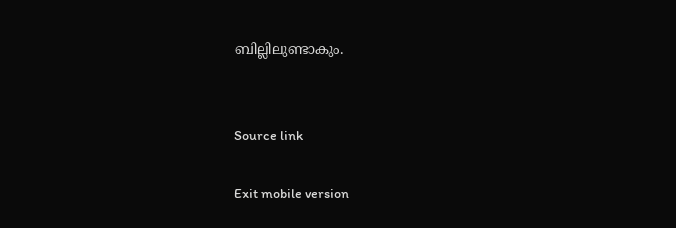ബില്ലിലുണ്ടാകും.


Source link

Exit mobile version